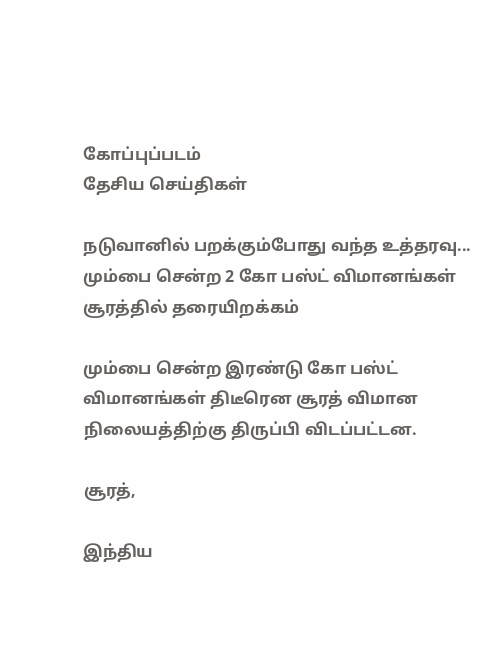கோப்புப்படம்
தேசிய செய்திகள்

நடுவானில் பறக்கும்போது வந்த உத்தரவு... மும்பை சென்ற 2 கோ பஸ்ட் விமானங்கள் சூரத்தில் தரையிறக்கம்

மும்பை சென்ற இரண்டு கோ பஸ்ட் விமானங்கள் திடீரென சூரத் விமான நிலையத்திற்கு திருப்பி விடப்பட்டன.

சூரத்,

இந்திய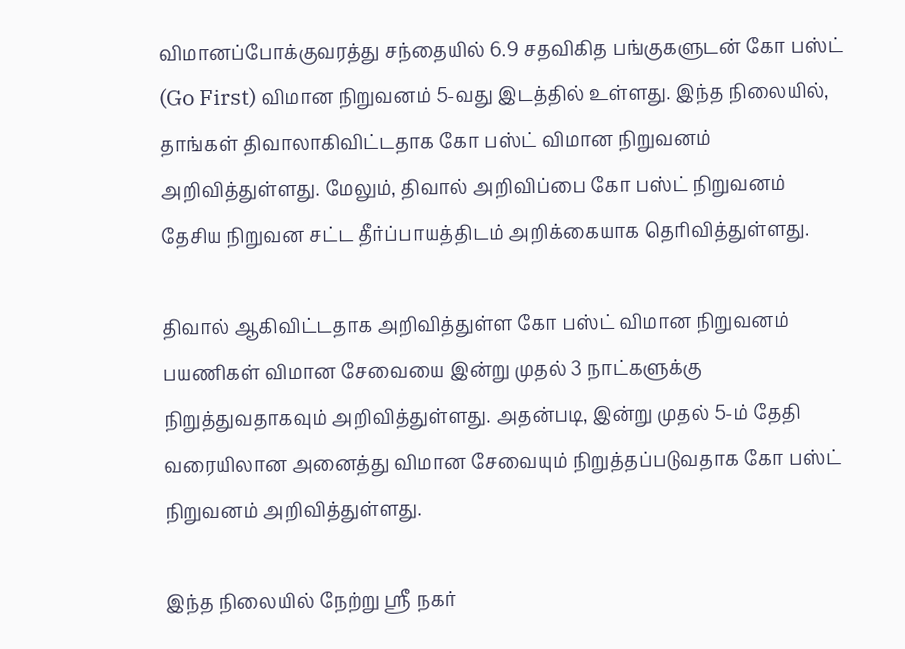விமானப்போக்குவரத்து சந்தையில் 6.9 சதவிகித பங்குகளுடன் கோ பஸ்ட் (Go First) விமான நிறுவனம் 5-வது இடத்தில் உள்ளது. இந்த நிலையில், தாங்கள் திவாலாகிவிட்டதாக கோ பஸ்ட் விமான நிறுவனம் அறிவித்துள்ளது. மேலும், திவால் அறிவிப்பை கோ பஸ்ட் நிறுவனம் தேசிய நிறுவன சட்ட தீர்ப்பாயத்திடம் அறிக்கையாக தெரிவித்துள்ளது.

திவால் ஆகிவிட்டதாக அறிவித்துள்ள கோ பஸ்ட் விமான நிறுவனம் பயணிகள் விமான சேவையை இன்று முதல் 3 நாட்களுக்கு நிறுத்துவதாகவும் அறிவித்துள்ளது. அதன்படி, இன்று முதல் 5-ம் தேதி வரையிலான அனைத்து விமான சேவையும் நிறுத்தப்படுவதாக கோ பஸ்ட் நிறுவனம் அறிவித்துள்ளது.

இந்த நிலையில் நேற்று ஸ்ரீ நகர்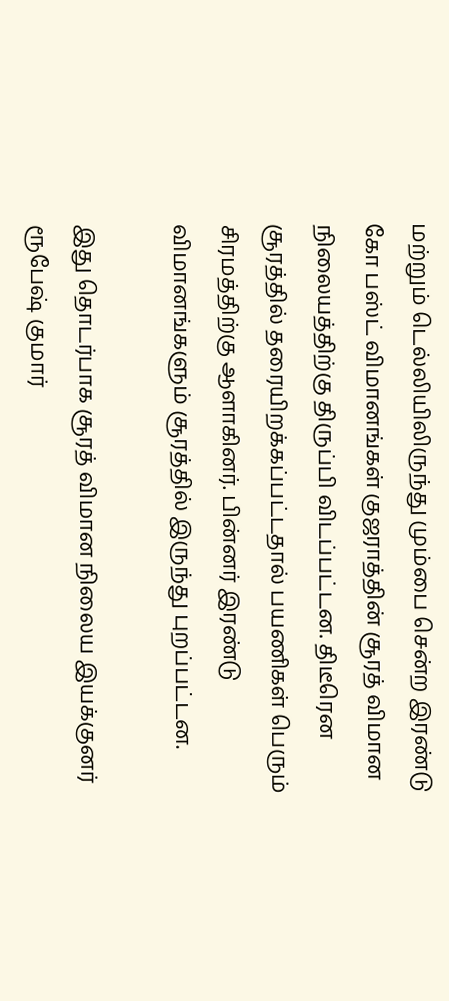மற்றும் டெல்லியிலிருந்து மும்பை சென்ற இரண்டு கோ பஸ்ட் விமானங்கள் குஜராத்தின் சூரத் விமான நிலையத்திற்கு திருப்பி விடப்பட்டன. திடீரென சூரத்தில் தரையிறக்கப்பட்டதால் பயணிகள் பெரும் சிரமத்திற்கு ஆளாகினர். பின்னர் இரண்டு விமானங்களும் சூரத்தில் இருந்து புறப்பட்டன.

இது தொடர்பாக சூரத் விமான நிலைய இயக்குனர் ரூபேஷ் குமார்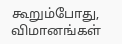கூறும்போது, விமானங்கள்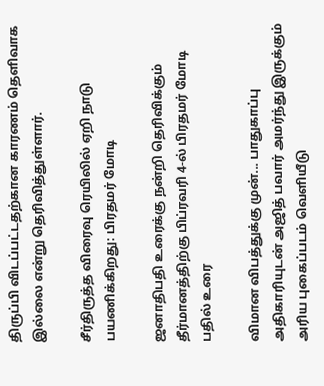திருப்பி விடப்பட்டதற்கான காரணம் தெளிவாக இல்லை என்று தெரிவித்துள்ளார்.

சீர்திருத்த விரைவு ரெயிலில் ஏறி நாடு பயணிக்கிறது: பிரதமர் மோடி

ஜனாதிபதி உரைக்கு நன்றி தெரிவிக்கும் தீர்மானத்திற்கு பிப்ரவரி 4-ல் பிரதமர் மோடி பதில் உரை

விமான விபத்துக்கு முன்... பாதுகாப்பு அதிகாரியுடன் அஜித் பவார் அமர்ந்து இருக்கும் அரிய புகைப்படம் வெளியீடு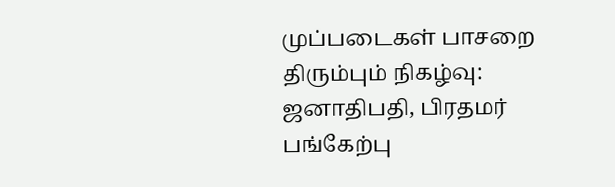முப்படைகள் பாசறை திரும்பும் நிகழ்வு: ஜனாதிபதி, பிரதமர் பங்கேற்பு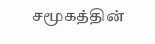சமூகத்தின்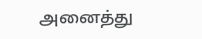அனைத்து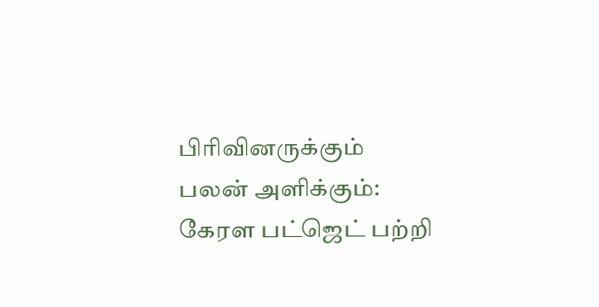பிரிவினருக்கும் பலன் அளிக்கும்: கேரள பட்ஜெட் பற்றி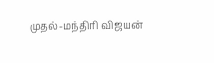முதல்-மந்திரி விஜயன்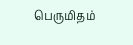பெருமிதம்